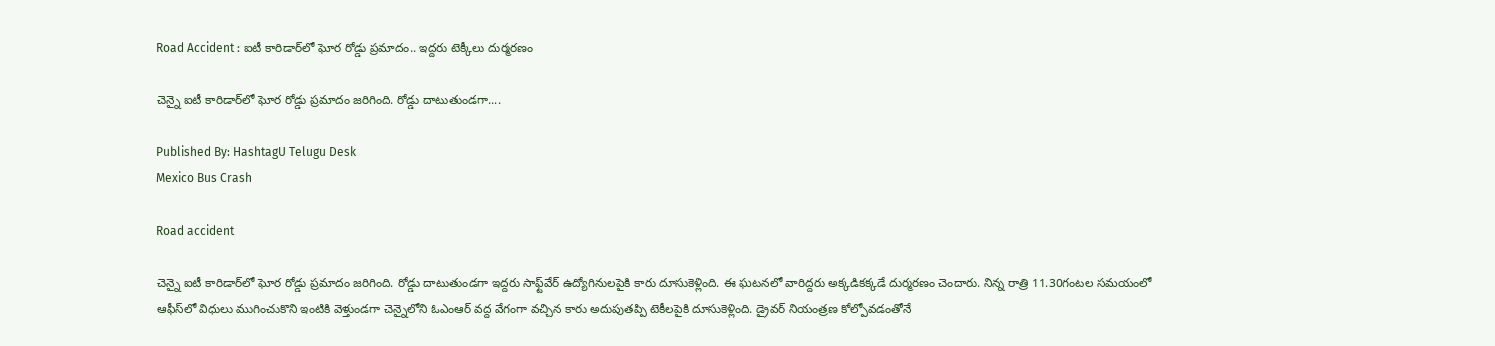Road Accident : ఐటీ కారిడార్‌లో ఘోర రోడ్డు ప్ర‌మాదం.. ఇద్ద‌రు టెక్కీలు దుర్మ‌ర‌ణం

చెన్నై ఐటీ కారిడార్‌లో ఘోర రోడ్డు ప్రమాదం జరిగింది. రోడ్డు దాటుతుండగా....

Published By: HashtagU Telugu Desk
Mexico Bus Crash

Road accident

చెన్నై ఐటీ కారిడార్‌లో ఘోర రోడ్డు ప్రమాదం జరిగింది. రోడ్డు దాటుతుండగా ఇద్దరు సాఫ్ట్‌వేర్‌ ఉద్యోగినులపైకి కారు దూసుకెళ్లింది. ఈ ఘటనలో వారిద్దరు అక్కడికక్కడే దుర్మరణం చెందారు. నిన్న రాత్రి 11.30గంటల సమయంలో ఆఫీస్‌లో విధులు ముగించుకొని ఇంటికి వెళ్తుండగా చెన్నైలోని ఓఎంఆర్‌ వద్ద వేగంగా వచ్చిన కారు అదుపుతప్పి టెకీలపైకి దూసుకెళ్లింది. డ్రైవర్‌ నియంత్రణ కోల్పోవడంతోనే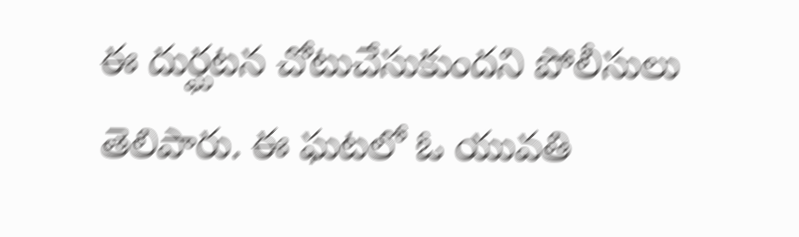ఈ దుర్ఘటన చోటుచేసుకుందని పోలీసులు తెలిపారు. ఈ ఘటలో ఓ యువతి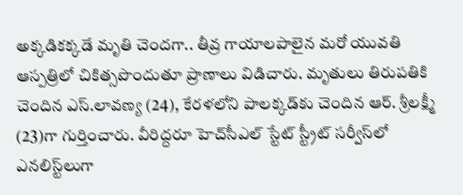అక్కడికక్కడే మృతి చెందగా.. తీవ్ర గాయాలపాలైన మరో యువతి ఆస్పత్రిలో చికిత్సపొందుతూ ప్రాణాలు విడిచారు. మృతులు తిరుపతికి చెందిన ఎస్‌.లావణ్య (24), కేరళలోని పాలక్కడ్‌కు చెందిన ఆర్‌. శ్రీలక్ష్మీ (23)గా గుర్తించారు. వీరిద్దరూ హెచ్‌సీఎల్‌ స్టేట్‌ స్ట్రీట్‌ సర్వీస్‌లో ఎనలిస్ట్‌లుగా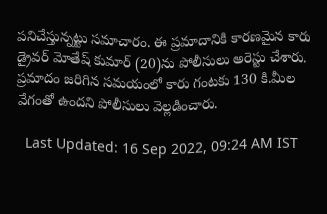పనిచేస్తున్నట్టు సమాచారం. ఈ ప్రమాదానికి కారణమైన కారు డ్రైవర్‌ మోతేష్‌ కుమార్‌ (20)ను పోలీసులు అరెస్టు చేశారు. ప్రమాదం జరిగిన సమయంలో కారు గంటకు 130 కి.మీల వేగంతో ఉందని పోలీసులు వెల్లడించారు.

  Last Updated: 16 Sep 2022, 09:24 AM IST